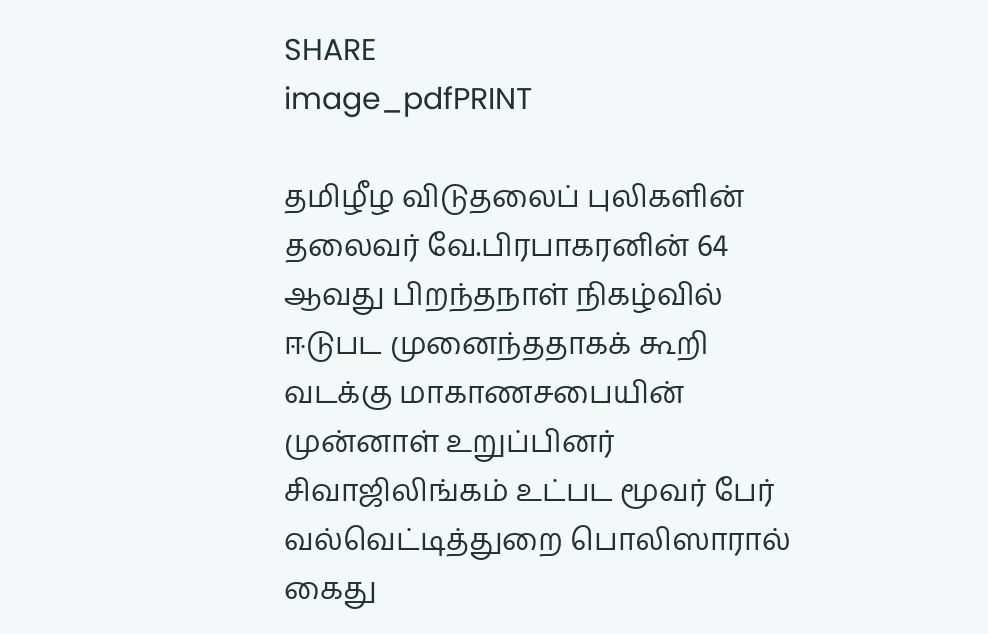SHARE
image_pdfPRINT

தமிழீழ விடுதலைப் புலிகளின் தலைவர் வே.பிரபாகரனின் 64 ஆவது பிறந்தநாள் நிகழ்வில் ஈடுபட முனைந்ததாகக் கூறி வடக்கு மாகாணசபையின் முன்னாள் உறுப்பினர் சிவாஜிலிங்கம் உட்பட மூவர் பேர் வல்வெட்டித்துறை பொலிஸாரால் கைது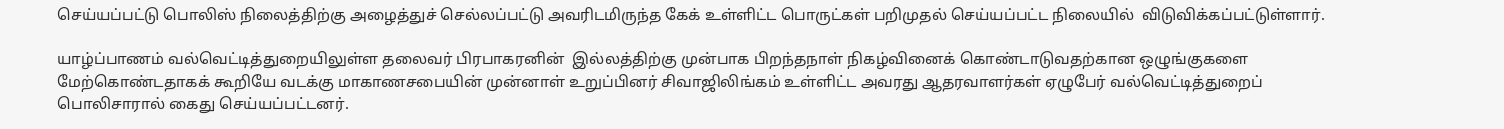செய்யப்பட்டு பொலிஸ் நிலைத்திற்கு அழைத்துச் செல்லப்பட்டு அவரிடமிருந்த கேக் உள்ளிட்ட பொருட்கள் பறிமுதல் செய்யப்பட்ட நிலையில்  விடுவிக்கப்பட்டுள்ளார்.

யாழ்ப்பாணம் வல்வெட்டித்துறையிலுள்ள தலைவர் பிரபாகரனின்  இல்லத்திற்கு முன்பாக பிறந்தநாள் நிகழ்வினைக் கொண்டாடுவதற்கான ஒழுங்குகளை மேற்கொண்டதாகக் கூறியே வடக்கு மாகாணசபையின் முன்னாள் உறுப்பினர் சிவாஜிலிங்கம் உள்ளிட்ட அவரது ஆதரவாளர்கள் ஏழுபேர் வல்வெட்டித்துறைப் பொலிசாரால் கைது செய்யப்பட்டனர்.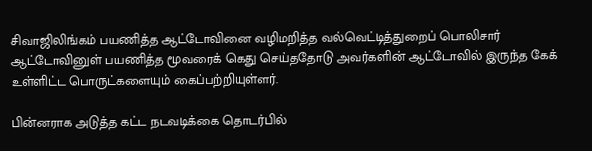சிவாஜிலிங்கம் பயணித்த ஆட்டோவினை வழிமறித்த வல்வெட்டித்துறைப் பொலிசார் ஆட்டோவினுள் பயணித்த மூவரைக் கெது செய்ததோடு அவர்களின் ஆட்டோவில் இருந்த கேக் உள்ளிட்ட பொருட்களையும் கைப்பற்றியுள்ளர்.

பின்னராக அடுத்த கட்ட நடவடிக்கை தொடர்பில்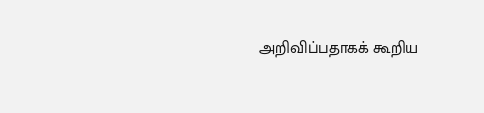அறிவிப்பதாகக் கூறிய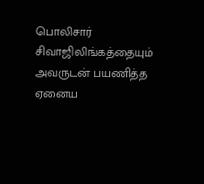பொலிசார் சிவாஜிலிங்கத்தையும் அவருடன் பயணித்த ஏனைய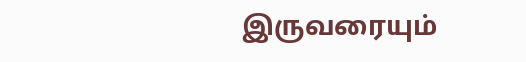இருவரையும்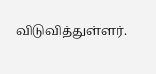விடுவித்துள்ளர்.